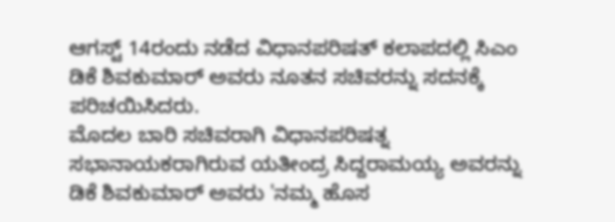ಆಗಸ್ಟ್ 14ರಂದು ನಡೆದ ವಿಧಾನಪರಿಷತ್ ಕಲಾಪದಲ್ಲಿ ಸಿಎಂ ಡಿಕೆ ಶಿವಕುಮಾರ್ ಅವರು ನೂತನ ಸಚಿವರನ್ನು ಸದನಕ್ಕೆ ಪರಿಚಯಿಸಿದರು.
ಮೊದಲ ಬಾರಿ ಸಚಿವರಾಗಿ ವಿಧಾನಪರಿಷತ್ನ ಸಭಾನಾಯಕರಾಗಿರುವ ಯತೀಂದ್ರ ಸಿದ್ದರಾಮಯ್ಯ ಅವರನ್ನು ಡಿಕೆ ಶಿವಕುಮಾರ್ ಅವರು 'ನಮ್ಮ ಹೊಸ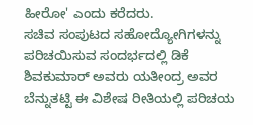ಹೀರೋ' ಎಂದು ಕರೆದರು.
ಸಚಿವ ಸಂಪುಟದ ಸಹೋದ್ಯೋಗಿಗಳನ್ನು ಪರಿಚಯಿಸುವ ಸಂದರ್ಭದಲ್ಲಿ ಡಿಕೆ ಶಿವಕುಮಾರ್ ಅವರು ಯತೀಂದ್ರ ಅವರ ಬೆನ್ನುತಟ್ಟಿ ಈ ವಿಶೇಷ ರೀತಿಯಲ್ಲಿ ಪರಿಚಯ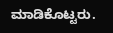ಮಾಡಿಕೊಟ್ಟರು.